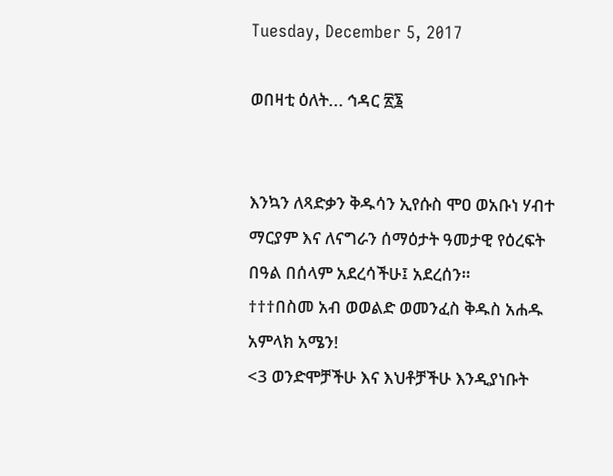Tuesday, December 5, 2017

ወበዛቲ ዕለት... ኅዳር ፳፮


እንኳን ለጻድቃን ቅዱሳን ኢየሱስ ሞዐ ወአቡነ ሃብተ ማርያም እና ለናግራን ሰማዕታት ዓመታዊ የዕረፍት በዓል በሰላም አደረሳችሁ፤ አደረሰን።
†††በስመ አብ ወወልድ ወመንፈስ ቅዱስ አሐዱ አምላክ አሜን!
<3 ወንድሞቻችሁ እና እህቶቻችሁ እንዲያነቡት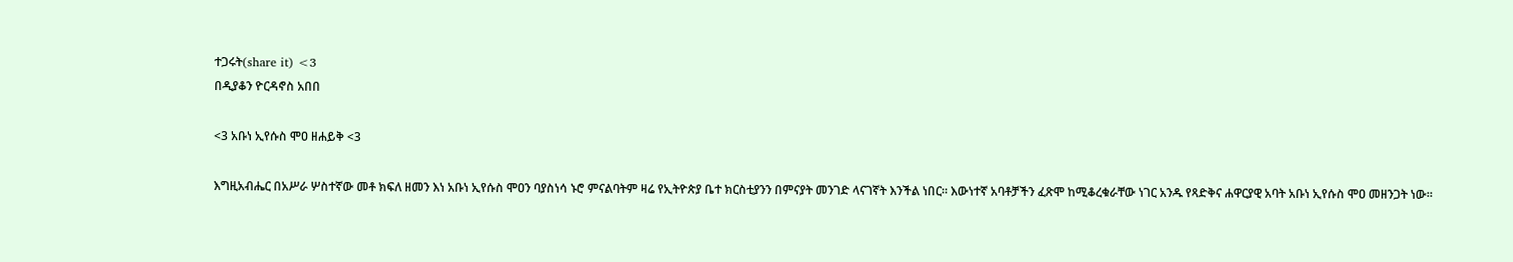ተጋሩት(share it) <3
በዲያቆን ዮርዳኖስ አበበ

<3 አቡነ ኢየሱስ ሞዐ ዘሐይቅ <3

እግዚአብሔር በአሥራ ሦስተኛው መቶ ክፍለ ዘመን እነ አቡነ ኢየሱስ ሞዐን ባያስነሳ ኑሮ ምናልባትም ዛሬ የኢትዮጵያ ቤተ ክርስቲያንን በምናያት መንገድ ላናገኛት እንችል ነበር። እውነተኛ አባቶቻችን ፈጽሞ ከሚቆረቁራቸው ነገር አንዱ የጻድቅና ሐዋርያዊ አባት አቡነ ኢየሱስ ሞዐ መዘንጋት ነው።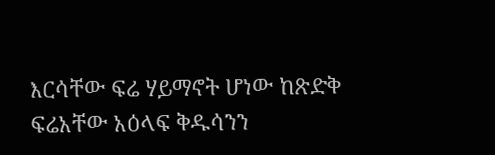እርሳቸው ፍሬ ሃይማኖት ሆነው ከጽድቅ ፍሬአቸው አዕላፍ ቅዱሳንን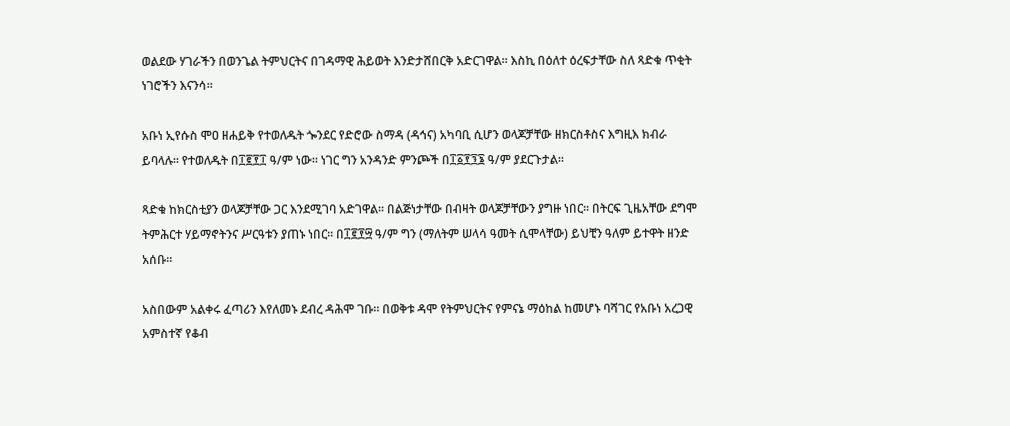ወልደው ሃገራችን በወንጌል ትምህርትና በገዳማዊ ሕይወት እንድታሸበርቅ አድርገዋል። እስኪ በዕለተ ዕረፍታቸው ስለ ጻድቁ ጥቂት ነገሮችን እናንሳ።

አቡነ ኢየሱስ ሞዐ ዘሐይቅ የተወለዱት ጐንደር የድሮው ስማዳ (ዳኅና) አካባቢ ሲሆን ወላጆቻቸው ዘክርስቶስና እግዚእ ክብራ ይባላሉ። የተወለዱት በ፲፪፻፲ ዓ/ም ነው። ነገር ግን አንዳንድ ምንጮች በ፲፩፻፺፮ ዓ/ም ያደርጉታል።

ጻድቁ ከክርስቲያን ወላጆቻቸው ጋር እንደሚገባ አድገዋል። በልጅነታቸው በብዛት ወላጆቻቸውን ያግዙ ነበር። በትርፍ ጊዜአቸው ደግሞ ትምሕርተ ሃይማኖትንና ሥርዓቱን ያጠኑ ነበር። በ፲፪፻፵ ዓ/ም ግን (ማለትም ሠላሳ ዓመት ሲሞላቸው) ይህቺን ዓለም ይተዋት ዘንድ አሰቡ።

አስበውም አልቀሩ ፈጣሪን እየለመኑ ደብረ ዳሕሞ ገቡ። በወቅቱ ዳሞ የትምህርትና የምናኔ ማዕከል ከመሆኑ ባሻገር የአቡነ አረጋዊ አምስተኛ የቆብ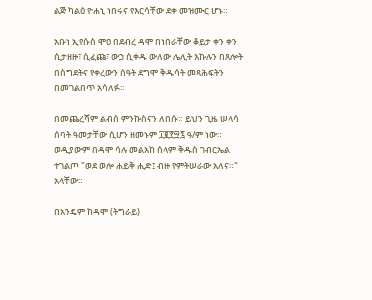ልጅ ካልዕ ዮሐኒ ነበሩና የእርሳቸው ደቀ መዝሙር ሆኑ።

አቡነ ኢየሱስ ሞዐ በደብረ ዳሞ በነበራቸው ቆይታ ቀን ቀን ሲታዘዙ፣ ሲፈጩ፣ ውኃ ሲቀዱ ውለው ሌሊት እኩሉን በጸሎት በስግደትና የቀረውን ሰዓት ደግሞ ቅዱሳት መጻሕፍትን በመገልበጥ አሳለፉ።

በመጨረሻም ልብሰ ምንኩስናን ለበሱ። ይህን ጊዜ ሠላሳ ሰባት ዓመታቸው ሲሆን ዘመኑም ፲፪፻፵፯ ዓ/ም ነው። ወዲያውም በዳሞ ሳሉ መልአከ ሰላም ቅዱስ ገብርኤል ተገልጦ "ወደ ወሎ ሐይቅ ሒድ፤ ብዙ የምትሠራው አለና።" አላቸው።

በአንዴም ከዳሞ (ትግራይ)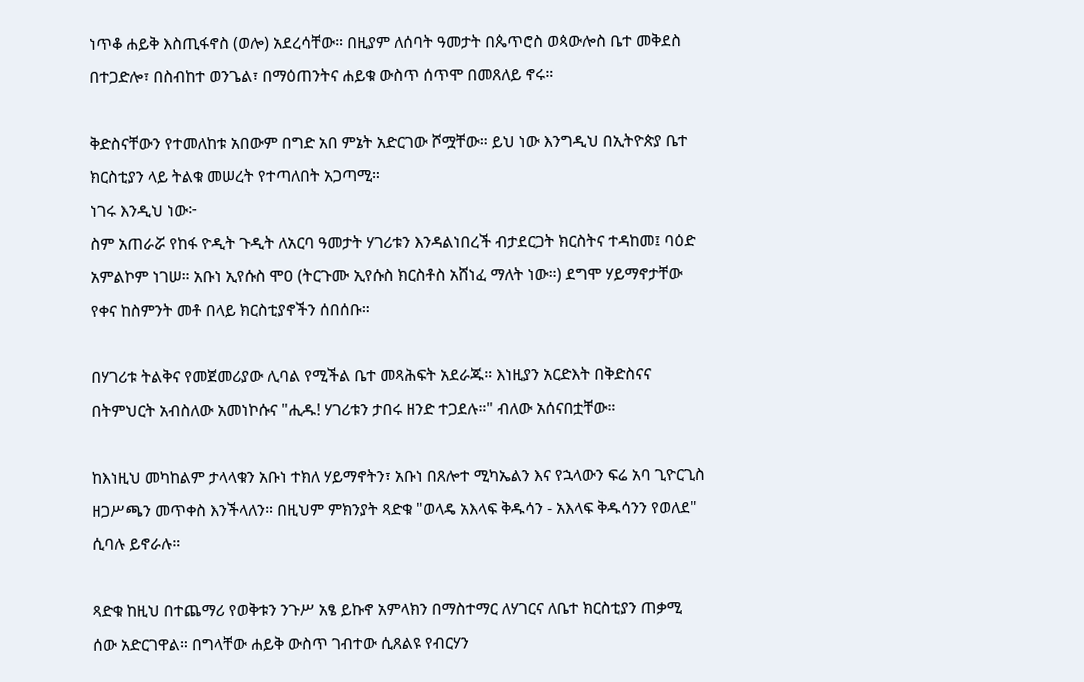ነጥቆ ሐይቅ እስጢፋኖስ (ወሎ) አደረሳቸው። በዚያም ለሰባት ዓመታት በጴጥሮስ ወጳውሎስ ቤተ መቅደስ በተጋድሎ፣ በስብከተ ወንጌል፣ በማዕጠንትና ሐይቁ ውስጥ ሰጥሞ በመጸለይ ኖሩ።

ቅድስናቸውን የተመለከቱ አበውም በግድ አበ ምኔት አድርገው ሾሟቸው። ይህ ነው እንግዲህ በኢትዮጵያ ቤተ ክርስቲያን ላይ ትልቁ መሠረት የተጣለበት አጋጣሚ።
ነገሩ እንዲህ ነው፦
ስም አጠራሯ የከፋ ዮዲት ጉዲት ለአርባ ዓመታት ሃገሪቱን እንዳልነበረች ብታደርጋት ክርስትና ተዳከመ፤ ባዕድ አምልኮም ነገሠ። አቡነ ኢየሱስ ሞዐ (ትርጉሙ ኢየሱስ ክርስቶስ አሸነፈ ማለት ነው።) ደግሞ ሃይማኖታቸው የቀና ከስምንት መቶ በላይ ክርስቲያኖችን ሰበሰቡ።

በሃገሪቱ ትልቅና የመጀመሪያው ሊባል የሚችል ቤተ መጻሕፍት አደራጁ። እነዚያን አርድእት በቅድስናና በትምህርት አብስለው አመነኮሱና "ሒዱ! ሃገሪቱን ታበሩ ዘንድ ተጋደሉ።" ብለው አሰናበቷቸው።

ከእነዚህ መካከልም ታላላቁን አቡነ ተክለ ሃይማኖትን፣ አቡነ በጸሎተ ሚካኤልን እና የኋላውን ፍሬ አባ ጊዮርጊስ ዘጋሥጫን መጥቀስ እንችላለን። በዚህም ምክንያት ጻድቁ "ወላዴ አእላፍ ቅዱሳን - አእላፍ ቅዱሳንን የወለደ" ሲባሉ ይኖራሉ።

ጻድቁ ከዚህ በተጨማሪ የወቅቱን ንጉሥ አፄ ይኩኖ አምላክን በማስተማር ለሃገርና ለቤተ ክርስቲያን ጠቃሚ ሰው አድርገዋል። በግላቸው ሐይቅ ውስጥ ገብተው ሲጸልዩ የብርሃን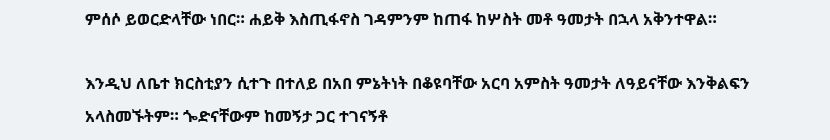ምሰሶ ይወርድላቸው ነበር። ሐይቅ እስጢፋኖስ ገዳምንም ከጠፋ ከሦስት መቶ ዓመታት በኋላ አቅንተዋል።

እንዲህ ለቤተ ክርስቲያን ሲተጉ በተለይ በአበ ምኔትነት በቆዩባቸው አርባ አምስት ዓመታት ለዓይናቸው እንቅልፍን አላስመኙትም። ጐድናቸውም ከመኝታ ጋር ተገናኝቶ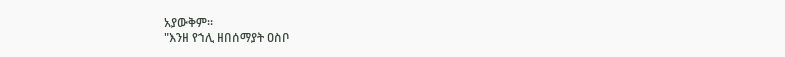አያውቅም።
"እንዘ የኀሊ ዘበሰማያት ዐስቦ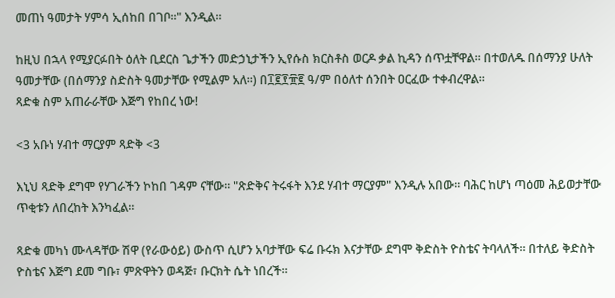መጠነ ዓመታት ሃምሳ ኢሰከበ በገቦ።" እንዲል።

ከዚህ በኋላ የሚያርፉበት ዕለት ቢደርስ ጌታችን መድኃኒታችን ኢየሱስ ክርስቶስ ወርዶ ቃል ኪዳን ሰጥቷቸዋል። በተወለዱ በሰማንያ ሁለት ዓመታቸው (በሰማንያ ስድስት ዓመታቸው የሚልም አለ።) በ፲፪፻፹፪ ዓ/ም በዕለተ ሰንበት ዐርፈው ተቀብረዋል።
ጻድቁ ስም አጠራራቸው እጅግ የከበረ ነው!

<3 አቡነ ሃብተ ማርያም ጻድቅ <3

እኒህ ጻድቅ ደግሞ የሃገራችን ኮከበ ገዳም ናቸው። "ጽድቅና ትሩፋት እንደ ሃብተ ማርያም" እንዲሉ አበው። ባሕር ከሆነ ጣዕመ ሕይወታቸው ጥቂቱን ለበረከት እንካፈል።

ጻድቁ መካነ ሙላዳቸው ሽዋ (የራውዕይ) ውስጥ ሲሆን አባታቸው ፍሬ ቡሩክ እናታቸው ደግሞ ቅድስት ዮስቴና ትባላለች። በተለይ ቅድስት ዮስቴና እጅግ ደመ ግቡ፣ ምጽዋትን ወዳጅ፣ ቡርክት ሴት ነበረች።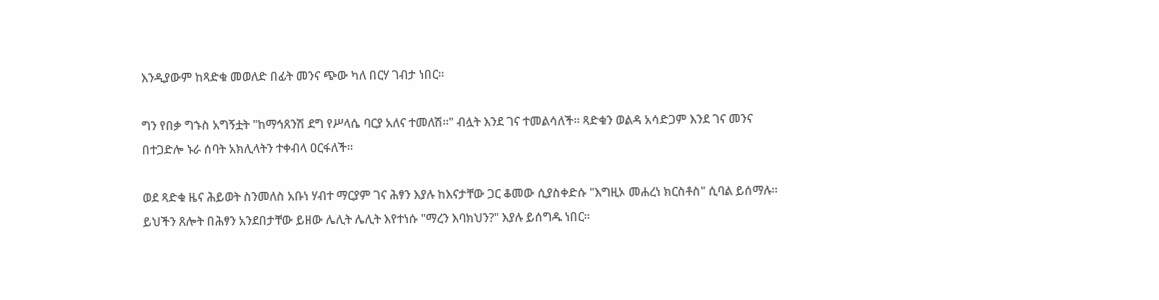እንዲያውም ከጻድቁ መወለድ በፊት መንና ጭው ካለ በርሃ ገብታ ነበር።

ግን የበቃ ግኁስ አግኝቷት "ከማኅጸንሽ ደግ የሥላሴ ባርያ አለና ተመለሽ።" ብሏት እንደ ገና ተመልሳለች። ጻድቁን ወልዳ አሳድጋም እንደ ገና መንና በተጋድሎ ኑራ ሰባት አክሊላትን ተቀብላ ዐርፋለች።

ወደ ጻድቁ ዜና ሕይወት ስንመለስ አቡነ ሃብተ ማርያም ገና ሕፃን እያሉ ከእናታቸው ጋር ቆመው ሲያስቀድሱ "እግዚኦ መሐረነ ክርስቶስ" ሲባል ይሰማሉ። ይህችን ጸሎት በሕፃን አንደበታቸው ይዘው ሌሊት ሌሊት እየተነሱ "ማረን እባክህን?" እያሉ ይሰግዱ ነበር።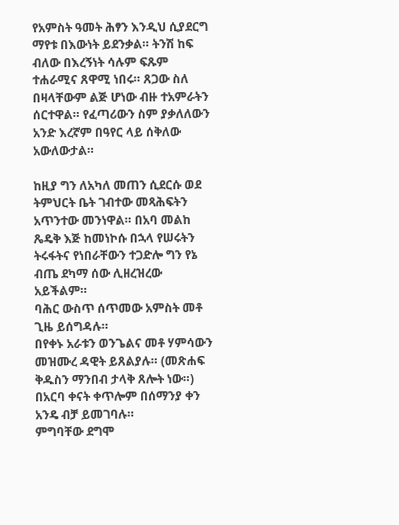የአምስት ዓመት ሕፃን እንዲህ ሲያደርግ ማየቱ በእውነት ይደንቃል። ትንሽ ከፍ ብለው በእረኝነት ሳሉም ፍጹም ተሐራሚና ጸዋሚ ነበሩ። ጸጋው ስለ በዛላቸውም ልጅ ሆነው ብዙ ተአምራትን ሰርተዋል። የፈጣሪውን ስም ያቃለለውን አንድ እረኛም በዓየር ላይ ሰቅለው አውለውታል።

ከዚያ ግን ለአካለ መጠን ሲደርሱ ወደ ትምህርት ቤት ገብተው መጻሕፍትን አጥንተው መንነዋል። በአባ መልከ ጼዴቅ እጅ ከመነኮሱ በኋላ የሠሩትን ትሩፋትና የነበራቸውን ተጋድሎ ግን የኔ ብጤ ደካማ ሰው ሊዘረዝረው አይችልም።
ባሕር ውስጥ ሰጥመው አምስት መቶ ጊዜ ይሰግዳሉ።
በየቀኑ አራቱን ወንጌልና መቶ ሃምሳውን መዝሙረ ዳዊት ይጸልያሉ። (መጽሐፍ ቅዱስን ማንበብ ታላቅ ጸሎት ነው።)
በአርባ ቀናት ቀጥሎም በሰማንያ ቀን አንዴ ብቻ ይመገባሉ።
ምግባቸው ደግሞ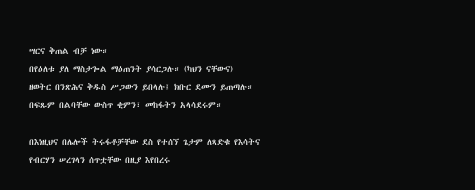ሣርና ቅጠል ብቻ ነው።
በየዕለቱ ያለ ማስታጐል ማዕጠንት ያሳርጋሉ። (ካህን ናቸውና)
ዘወትር በንጽሕና ቅዱስ ሥጋውን ይበላሉ፤ ክቡር ደሙን ይጠጣሉ።
በፍጹም በልባቸው ውስጥ ቂምን፣ መከፋትን አላሳደሩም።

በእነዚህና በሌሎች ትሩፋቶቻቸው ደስ የተሰኘ ጌታም ለጻድቁ የእሳትና የብርሃን ሠረገላን ሰጥቷቸው በዚያ እየበረሩ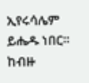ኢየሩሳሌም ይሔዱ ነበር። ከብዙ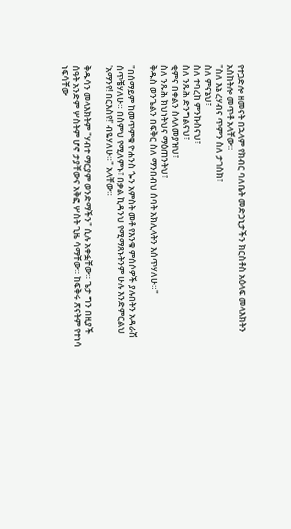የተጋድሎ ዘመናት በኋላም የክብር ባለቤት መድኃኒታችን ክርስቶስ አዕላፍ መላእክትን አስከትሎ መጥቶ አላቸው።
"ስለ እኔ ረሃብና ጥምን ስለ ታገስክ፣
ስለ ምናኔህ፣
ስለ ተባረከ ምንኩስናህ፣
ስለ ንጹሕ ድንግልናህ፣
ቂምና በቀልን ስላለመያዝህ፣
ስለ ንጹሕ ክህነትህና ማዕጠንትህ፣
ቅዱስ ወንጌልን በፍቅር ስለ ማንበብህ ሰባት አክሊላትን እሰጥሃለሁ።"

"በሰማይም ከመጥምቁ ዮሐንስ ጐን አምስት መቶ የእንቁ ምሰሶዎች ያሉበትን አዳራሽ ሰጥቼሃለሁ። በስምህ የሚለምኑ፣ በቃል ኪዳንህ የሚማጸኑትንም ሁሉ እንድምርልህ 'አማንየ! በርእስየ!' ብዬሃለሁ።" አላቸው።

ቅዱሳን መላእክትም "ሃብተ ማርያም ወንድማችን" ሲሉ አቀፏቸው። ጌታ ግን በዚያች ሰዓት አንድም ሦስትም ሆኖ ታያቸውና አቅፎ ሦስት ጊዜ ሳማቸው። ከፍቅሩ ጽናትም የተነሳ ነፍሳቸው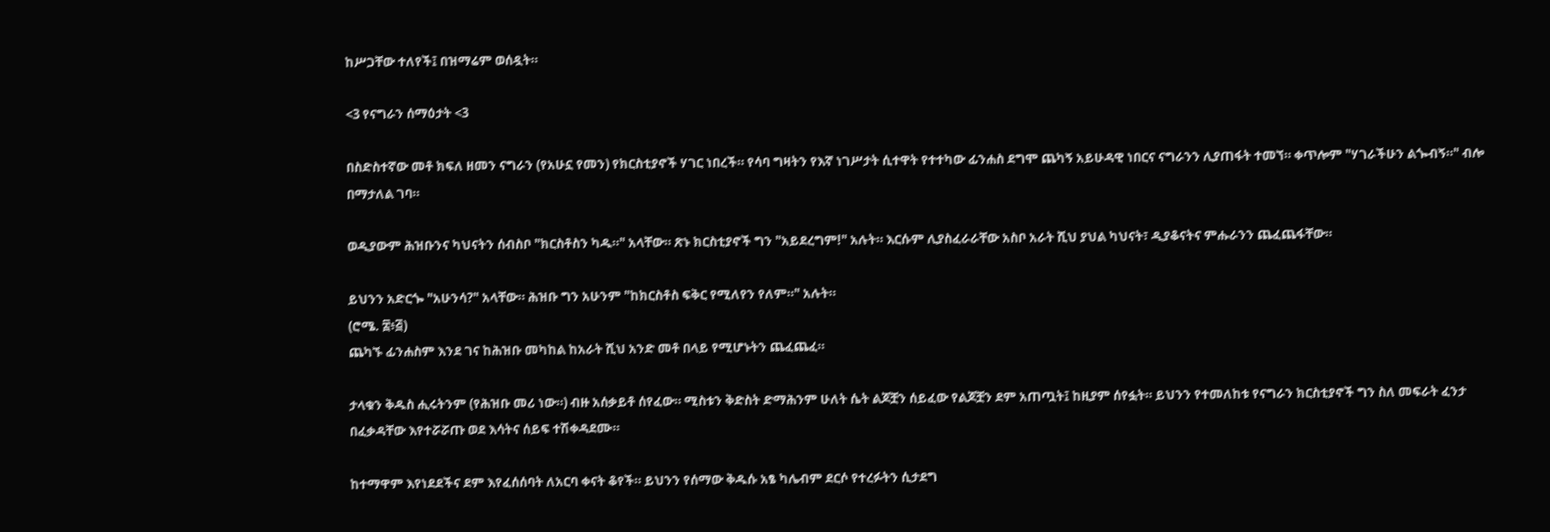ከሥጋቸው ተለየች፤ በዝማሬም ወሰዷት።

<3 የናግራን ሰማዕታት <3

በስድስተኛው መቶ ክፍለ ዘመን ናግራን (የአሁኗ የመን) የክርስቲያኖች ሃገር ነበረች። የሳባ ግዛትን የእኛ ነገሥታት ሲተዋት የተተካው ፊንሐስ ደግሞ ጨካኝ አይሁዳዊ ነበርና ናግራንን ሊያጠፋት ተመኘ። ቀጥሎም "ሃገራችሁን ልጐብኝ።" ብሎ በማታለል ገባ።

ወዲያውም ሕዝቡንና ካህናትን ሰብስቦ "ክርስቶስን ካዱ።" አላቸው። ጽኑ ክርስቲያኖች ግን "አይደረግም!" አሉት። እርሱም ሊያስፈራራቸው አስቦ አራት ሺህ ያህል ካህናት፣ ዲያቆናትና ምሑራንን ጨፈጨፋቸው።

ይህንን አድርጐ "አሁንሳ?" አላቸው። ሕዝቡ ግን አሁንም "ከክርስቶስ ፍቅር የሚለየን የለም።" አሉት።
(ሮሜ. ፰፥፭)
ጨካኙ ፊንሐስም እንደ ገና ከሕዝቡ መካከል ከአራት ሺህ አንድ መቶ በላይ የሚሆኑትን ጨፈጨፈ።

ታላቁን ቅዱስ ሒሩትንም (የሕዝቡ መሪ ነው።) ብዙ አሰቃይቶ ሰየፈው። ሚስቱን ቅድስት ድማሕንም ሁለት ሴት ልጆቿን ሰይፈው የልጆቿን ደም አጠጧት፤ ከዚያም ሰየፏት። ይህንን የተመለከቱ የናግራን ክርስቲያኖች ግን ስለ መፍራት ፈንታ በፈቃዳቸው እየተሯሯጡ ወደ እሳትና ሰይፍ ተሽቀዳደሙ።

ከተማዋም እየነደደችና ደም እየፈሰሰባት ለአርባ ቀናት ቆየች። ይህንን የሰማው ቅዱሱ አፄ ካሌብም ደርሶ የተረፉትን ሲታደግ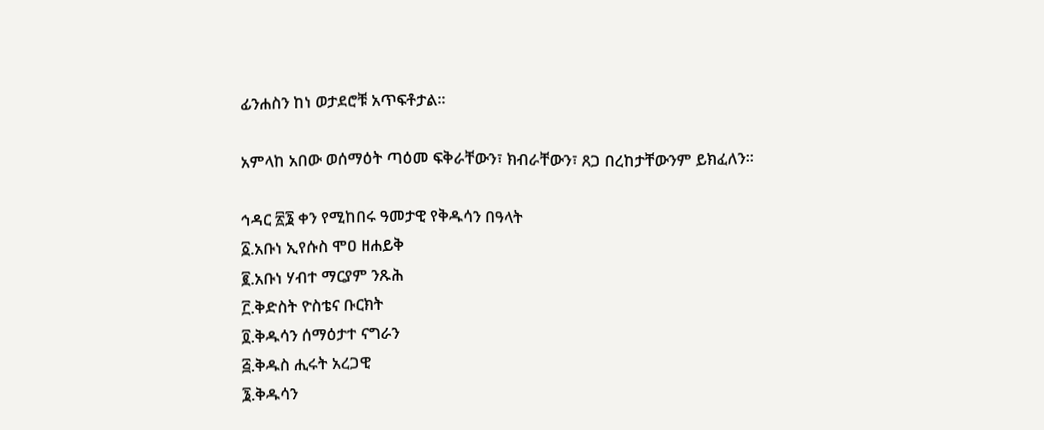ፊንሐስን ከነ ወታደሮቹ አጥፍቶታል።

አምላከ አበው ወሰማዕት ጣዕመ ፍቅራቸውን፣ ክብራቸውን፣ ጸጋ በረከታቸውንም ይክፈለን።

ኅዳር ፳፮ ቀን የሚከበሩ ዓመታዊ የቅዱሳን በዓላት
፩.አቡነ ኢየሱስ ሞዐ ዘሐይቅ
፪.አቡነ ሃብተ ማርያም ንጹሕ
፫.ቅድስት ዮስቴና ቡርክት
፬.ቅዱሳን ሰማዕታተ ናግራን
፭.ቅዱስ ሒሩት አረጋዊ
፮.ቅዱሳን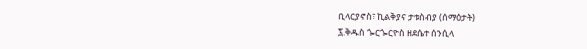ቢላርያኖስ፣ ኪልቅያና ታቱስብያ (ሰማዕታት)
፯.ቅዱስ ጐርጐርዮስ ዘደሴተ ሰንሲላ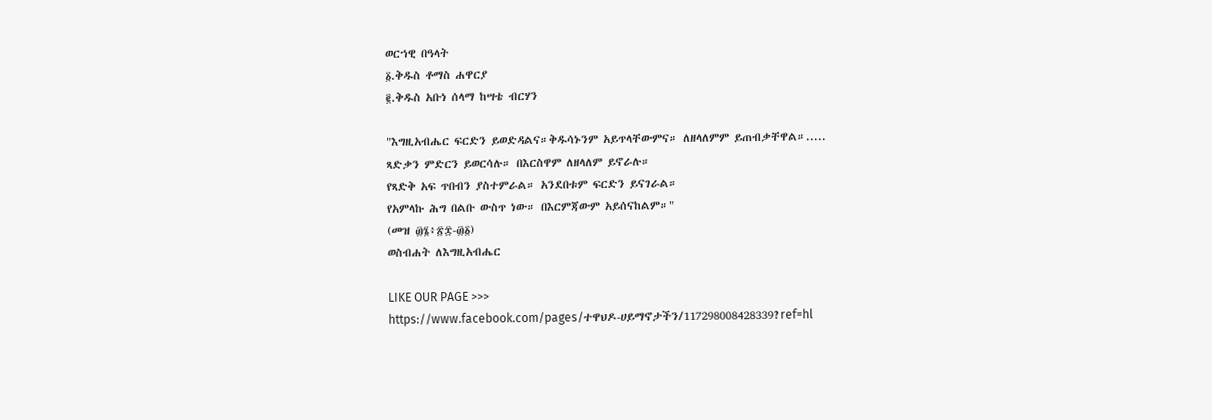ወርኀዊ በዓላት
፩.ቅዱስ ቶማስ ሐዋርያ
፪.ቅዱስ አቡነ ሰላማ ከሣቴ ብርሃን

"እግዚአብሔር ፍርድን ይወድዳልና።ቅዱሳኑንም አይጥላቸውምና። ለዘላለምም ይጠብቃቸዋል።.....
ጻድቃን ምድርን ይወርሳሉ። በእርስዋም ለዘላለም ይኖራሉ።
የጻድቅ አፍ ጥበብን ያስተምራል። አንደበቱም ፍርድን ይናገራል።
የአምላኩ ሕግ በልቡ ውስጥ ነው። በእርምጃውም አይሰናከልም።"
(መዝ ፴፮፥፳፰-፴፩)
ወስብሐት ለእግዚአብሔር

LIKE OUR PAGE >>>
https://www.facebook.com/pages/ተዋህዶ-ሀይማኖታችን/117298008428339?ref=hl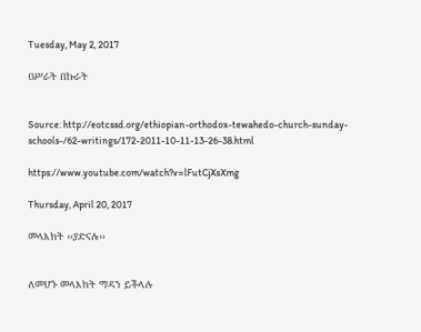Tuesday, May 2, 2017

ዐሥራት በኩራት


Source: http://eotcssd.org/ethiopian-orthodox-tewahedo-church-sunday-schools-/62-writings/172-2011-10-11-13-26-38.html

https://www.youtube.com/watch?v=lFutCjXsXmg

Thursday, April 20, 2017

መላእክት ‹‹ያድናሉ››


ለመሆኑ መላእክት ማዳን ይችላሉ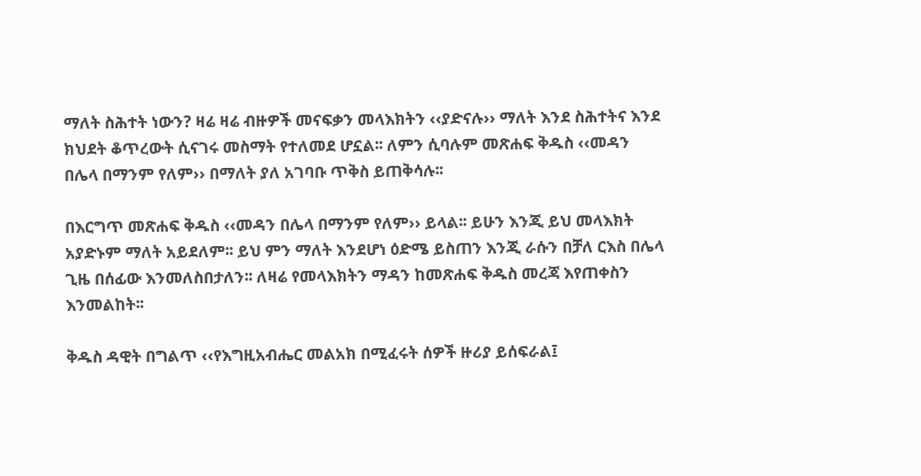ማለት ስሕተት ነውን? ዛሬ ዛሬ ብዙዎች መናፍቃን መላእክትን ‹‹ያድናሉ›› ማለት እንደ ስሕተትና እንደ ክህደት ቆጥረውት ሲናገሩ መስማት የተለመደ ሆኗል፡፡ ለምን ሲባሉም መጽሐፍ ቅዱስ ‹‹መዳን በሌላ በማንም የለም›› በማለት ያለ አገባቡ ጥቅስ ይጠቅሳሉ፡፡

በእርግጥ መጽሐፍ ቅዱስ ‹‹መዳን በሌላ በማንም የለም›› ይላል፡፡ ይሁን እንጂ ይህ መላእክት አያድኑም ማለት አይደለም፡፡ ይህ ምን ማለት እንደሆነ ዕድሜ ይስጠን እንጂ ራሱን በቻለ ርእስ በሌላ ጊዜ በሰፊው እንመለስበታለን፡፡ ለዛሬ የመላእክትን ማዳን ከመጽሐፍ ቅዱስ መረጃ እየጠቀስን እንመልከት፡፡

ቅዱስ ዳዊት በግልጥ ‹‹የእግዚአብሔር መልአክ በሚፈሩት ሰዎች ዙሪያ ይሰፍራል፤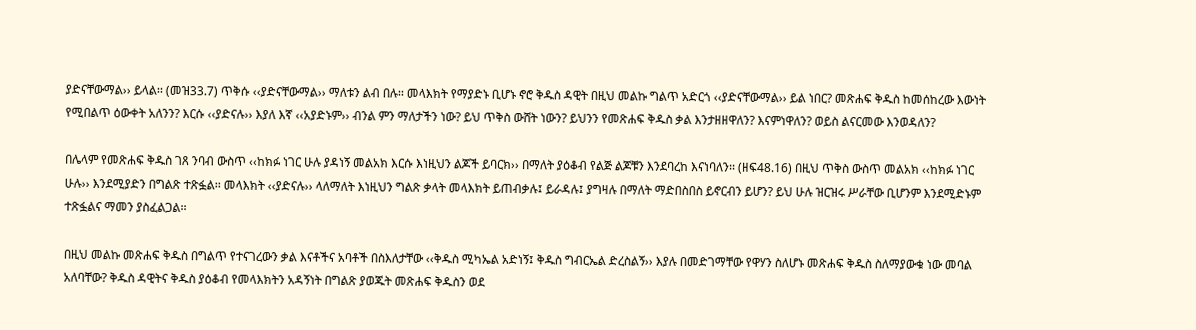ያድናቸውማል›› ይላል፡፡ (መዝ33.7) ጥቅሱ ‹‹ያድናቸውማል›› ማለቱን ልብ በሉ፡፡ መላእክት የማያድኑ ቢሆኑ ኖሮ ቅዱስ ዳዊት በዚህ መልኩ ግልጥ አድርጎ ‹‹ያድናቸውማል›› ይል ነበር? መጽሐፍ ቅዱስ ከመሰከረው እውነት የሚበልጥ ዕውቀት አለንን? እርሱ ‹‹ያድናሉ›› እያለ እኛ ‹‹አያድኑም›› ብንል ምን ማለታችን ነው? ይህ ጥቅስ ውሸት ነውን? ይህንን የመጽሐፍ ቅዱስ ቃል እንታዘዘዋለን? እናምነዋለን? ወይስ ልናርመው እንወዳለን?

በሌላም የመጽሐፍ ቅዱስ ገጸ ንባብ ውስጥ ‹‹ከክፉ ነገር ሁሉ ያዳነኝ መልአክ እርሱ እነዚህን ልጆች ይባርክ›› በማለት ያዕቆብ የልጅ ልጆቹን እንደባረከ እናነባለን፡፡ (ዘፍ48.16) በዚህ ጥቅስ ውስጥ መልአክ ‹‹ከክፉ ነገር ሁሉ›› እንደሚያድን በግልጽ ተጽፏል፡፡ መላእክት ‹‹ያድናሉ›› ላለማለት እነዚህን ግልጽ ቃላት መላእክት ይጠብቃሉ፤ ይራዳሉ፤ ያግዛሉ በማለት ማድበስበስ ይኖርብን ይሆን? ይህ ሁሉ ዝርዝሩ ሥራቸው ቢሆንም እንደሚድኑም ተጽፏልና ማመን ያስፈልጋል፡፡

በዚህ መልኩ መጽሐፍ ቅዱስ በግልጥ የተናገረውን ቃል እናቶችና አባቶች በስእለታቸው ‹‹ቅዱስ ሚካኤል አድነኝ፤ ቅዱስ ግብርኤል ድረስልኝ›› እያሉ በመድገማቸው የዋሃን ስለሆኑ መጽሐፍ ቅዱስ ስለማያውቁ ነው መባል አለባቸው? ቅዱስ ዳዊትና ቅዱስ ያዕቆብ የመላእክትን አዳኝነት በግልጽ ያወጁት መጽሐፍ ቅዱስን ወደ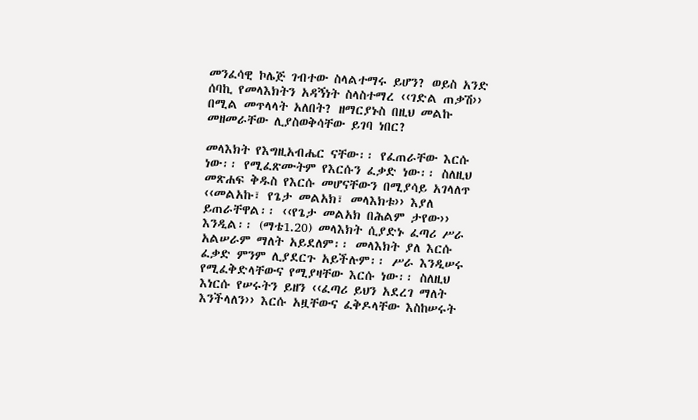መንፈሳዊ ኮሌጅ ገብተው ስላልተማሩ ይሆን? ወይስ አንድ ሰባኪ የመላእክትን አዳኝነት ስላስተማረ ‹‹ገድል ጠቃሽ›› በሚል መጥላላት አለበት? ዘማርያኑስ በዚህ መልኩ መዘመራቸው ሊያስወቅሳቸው ይገባ ነበር?

መላእክት የእግዚአብሔር ናቸው፡፡ የፈጠራቸው እርሱ ነው፡፡ የሚፈጽሙትም የእርሱን ፈቃድ ነው፡፡ ስለዚህ መጽሐፍ ቅዱስ የእርሱ መሆናቸውን በሚያሳይ አገላለጥ ‹‹መልአኩ፣ የጌታ መልአክ፣ መላእክቱ›› እያለ ይጠራቸዋል፡፡ ‹‹የጌታ መልአክ በሕልም ታየው›› እንዲል፡፡ (ማቴ1.20) መላእክት ሲያድኑ ፈጣሪ ሥራ አልሠራም ማለት አይደለም፡፡ መላእክት ያለ እርሱ ፈቃድ ምንም ሊያደርጉ አይችሉም፡፡ ሥራ እንዲሠሩ የሚፈቅድላቸውና የሚያዛቸው እርሱ ነው፡፡ ስለዚህ እነርሱ የሠሩትን ይዘን ‹‹ፈጣሪ ይህን አደረገ ማለት እንችላለን›› እርሱ አዟቸውና ፈቅዶላቸው እስከሠሩት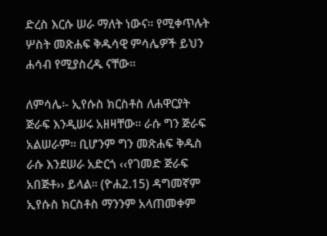ድረስ እርሱ ሠራ ማለት ነውና፡፡ የሚቀጥሉት ሦስት መጽሐፍ ቅዱሳዊ ምሳሌዎች ይህን ሐሳብ የሚያስረዱ ናቸው፡፡

ለምሳሌ፡- ኢየሱስ ክርስቶስ ለሐዋርያት ጅራፍ እንዲሠሩ አዘዛቸው፡፡ ራሱ ግን ጅራፍ አልሠራም፡፡ ቢሆንም ግን መጽሐፍ ቅዱስ ራሱ እንደሠራ አድርጎ ‹‹የገመድ ጅራፍ አበጅቶ›› ይላል፡፡ (ዮሐ2.15) ዳግመኛም ኢየሱስ ክርስቶስ ማንንም አላጠመቀም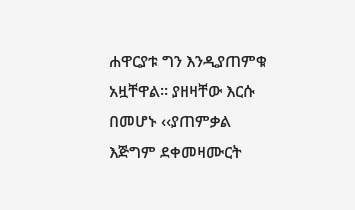ሐዋርያቱ ግን እንዲያጠምቁ አዟቸዋል፡፡ ያዘዛቸው እርሱ በመሆኑ ‹‹ያጠምቃል እጅግም ደቀመዛሙርት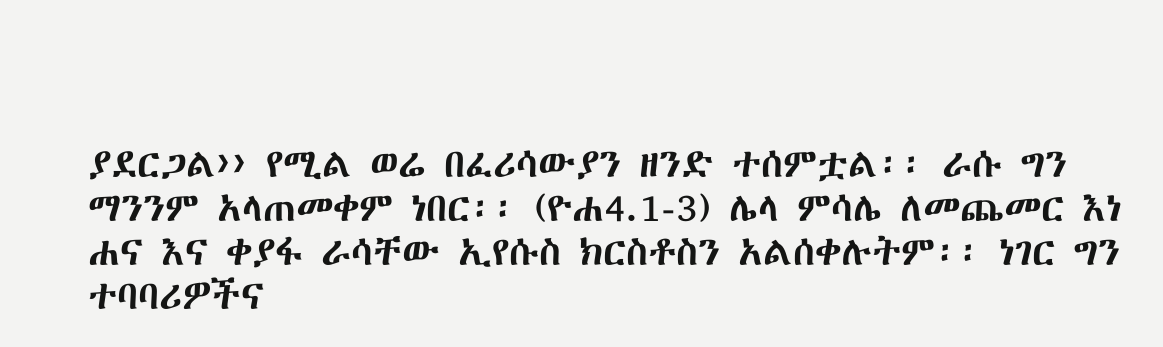ያደርጋል›› የሚል ወሬ በፈሪሳውያን ዘንድ ተሰምቷል፡፡ ራሱ ግን ማንንም አላጠመቀም ነበር፡፡ (ዮሐ4.1-3) ሌላ ምሳሌ ለመጨመር እነ ሐና እና ቀያፋ ራሳቸው ኢየሱስ ክርስቶስን አልሰቀሉትም፡፡ ነገር ግን ተባባሪዎችና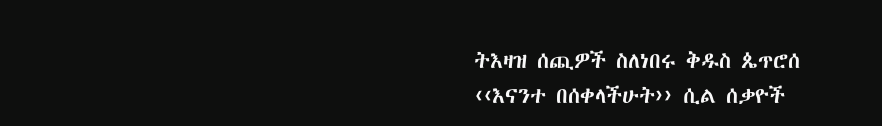ትእዛዝ ሰጪዎች ስለነበሩ ቅዱስ ጴጥሮሰ ‹‹እናንተ በሰቀላችሁት›› ሲል ሰቃዮች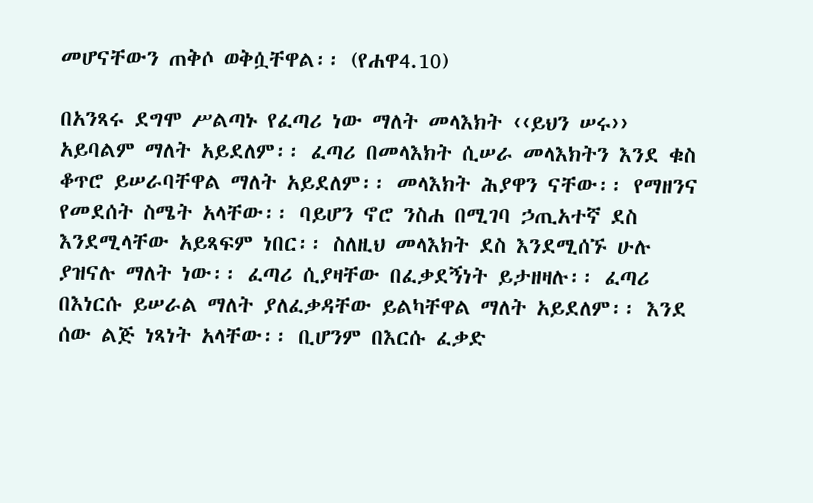መሆናቸውን ጠቅሶ ወቅሷቸዋል፡፡ (የሐዋ4.10)

በአንጻሩ ደግሞ ሥልጣኑ የፈጣሪ ነው ማለት መላእክት ‹‹ይህን ሠሩ›› አይባልም ማለት አይደለም፡፡ ፈጣሪ በመላእክት ሲሠራ መላእክትን እንደ ቁስ ቆጥሮ ይሠራባቸዋል ማለት አይደለም፡፡ መላእክት ሕያዋን ናቸው፡፡ የማዘንና የመደሰት ስሜት አላቸው፡፡ ባይሆን ኖሮ ንስሐ በሚገባ ኃጢአተኛ ደስ እንደሚላቸው አይጻፍም ነበር፡፡ ስለዚህ መላእክት ደስ እንደሚሰኙ ሁሉ ያዝናሉ ማለት ነው፡፡ ፈጣሪ ሲያዛቸው በፈቃደኝነት ይታዘዛሉ፡፡ ፈጣሪ በእነርሱ ይሠራል ማለት ያለፈቃዳቸው ይልካቸዋል ማለት አይደለም፡፡ እንደ ሰው ልጅ ነጻነት አላቸው፡፡ ቢሆንም በእርሱ ፈቃድ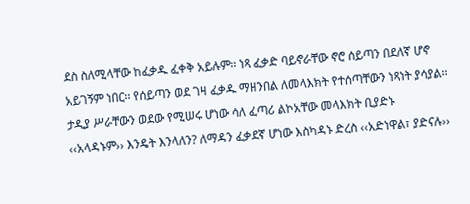ደስ ስለሚላቸው ከፈቃዱ ፈቀቅ አይሉም፡፡ ነጻ ፈቃድ ባይኖራቸው ኖሮ ሰይጣን በደለኛ ሆኖ አይገኝም ነበር፡፡ የሰይጣን ወደ ገዛ ፈቃዱ ማዘንበል ለመላእክት የተሰጣቸውን ነጻነት ያሳያል፡፡ ታዲያ ሥራቸውን ወደው የሚሠሩ ሆነው ሳለ ፈጣሪ ልኮአቸው መላእክት ቢያድኑ ‹‹አላዳኑም›› እንዴት እንላለን? ለማዳን ፈቃደኛ ሆነው እስካዳኑ ድረስ ‹‹አድነዋል፣ ያድናሉ››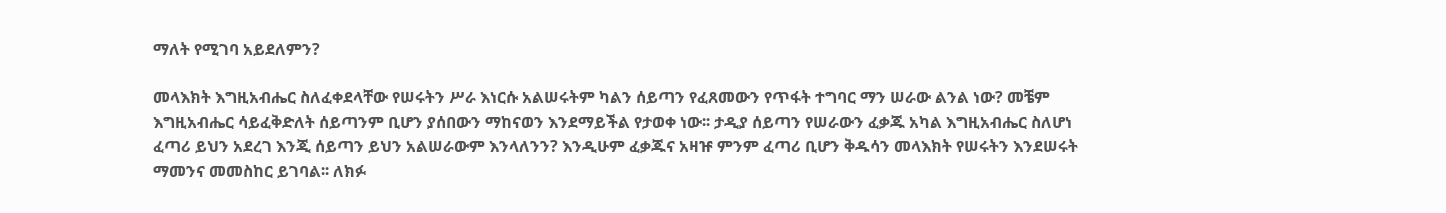ማለት የሚገባ አይደለምን?

መላእክት እግዚአብሔር ስለፈቀደላቸው የሠሩትን ሥራ እነርሱ አልሠሩትም ካልን ሰይጣን የፈጸመውን የጥፋት ተግባር ማን ሠራው ልንል ነው? መቼም እግዚአብሔር ሳይፈቅድለት ሰይጣንም ቢሆን ያሰበውን ማከናወን እንደማይችል የታወቀ ነው፡፡ ታዲያ ሰይጣን የሠራውን ፈቃጁ አካል እግዚአብሔር ስለሆነ ፈጣሪ ይህን አደረገ እንጂ ሰይጣን ይህን አልሠራውም እንላለንን? እንዲሁም ፈቃጁና አዛዡ ምንም ፈጣሪ ቢሆን ቅዱሳን መላእክት የሠሩትን እንደሠሩት ማመንና መመስከር ይገባል፡፡ ለክፉ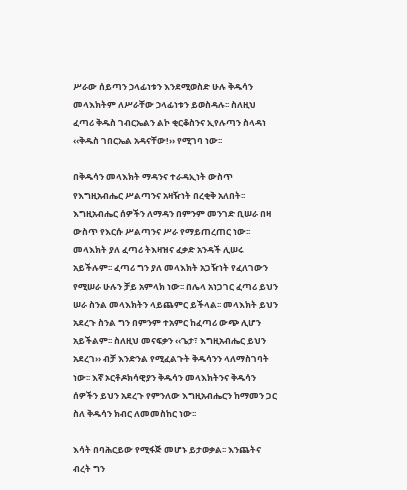ሥራው ሰይጣን ኃላፊነቱን እንደሚወስድ ሁሉ ቅዱሳን መላእክትም ለሥራቸው ኃላፊነቱን ይወስዳሉ፡፡ ስለዚህ ፈጣሪ ቅዱስ ገብርኤልን ልኮ ቂርቆስንና ኢየሉጣን ስላዳነ ‹‹ቅዱስ ገበርኤል አዳናቸው!›› የሚገባ ነው፡፡

በቅዱሳን መላእክት ማዳንና ተራዳኢነት ውስጥ የእግዚአብሔር ሥልጣንና አዛዥነት በረቂቅ አለበት፡፡ እግዚአብሔር ሰዎችን ለማዳን በምንም መንገድ ቢሠራ በዛ ውስጥ የእርሱ ሥልጣንና ሥራ የማይጠረጠር ነው፡፡ መላእክት ያለ ፈጣሪ ትእዛዝና ፈቃድ አንዳች ሊሠሩ አይችሉም፡፡ ፈጣሪ ግን ያለ መላእክት አጋዥነት የፈለገውን የሚሠራ ሁሉን ቻይ አምላክ ነው፡፡ በሌላ አነጋገር ፈጣሪ ይህን ሠራ ስንል መላእክትን ላይጨምር ይችላል፡፡ መላእክት ይህን አደረጉ ስንል ግን በምንም ተአምር ከፈጣሪ ውጭ ሊሆን አይችልም፡፡ ስለዚህ መናፍቃን ‹‹ጌታ፣ እግዚአብሔር ይህን አደረገ›› ብቻ እንድንል የሚፈልጉት ቅዱሳንን ላለማስገባት ነው፡፡ እኛ ኦርቶዶክሳዊያን ቅዱሳን መላእክትንና ቅዱሳን ሰዎችን ይህን አደረጉ የምንለው እግዚአብሔርን ከማመን ጋር ስለ ቅዱሳን ክብር ለመመስከር ነው፡፡

እሳት በባሕርይው የሚፋጅ መሆኑ ይታወቃል፡፡ እንጨትና ብረት ግን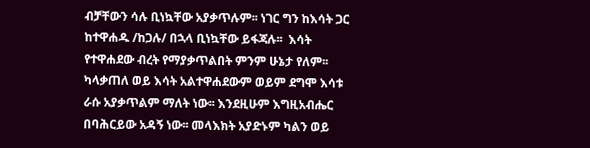ብቻቸውን ሳሉ ቢነኳቸው አያቃጥሉም፡፡ ነገር ግን ከእሳት ጋር ከተዋሐዱ /ከጋሉ/ በኋላ ቢነኳቸው ይፋጃሉ፡፡  እሳት የተዋሐደው ብረት የማያቃጥልበት ምንም ሁኔታ የለም፡፡ ካላቃጠለ ወይ እሳት አልተዋሐደውም ወይም ደግሞ እሳቱ ራሱ አያቃጥልም ማለት ነው፡፡ እንደዚሁም እግዚአብሔር በባሕርይው አዳኝ ነው፡፡ መላእክት አያድኑም ካልን ወይ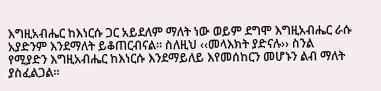እግዚአብሔር ከእነርሱ ጋር አይደለም ማለት ነው ወይም ደግሞ እግዚአብሔር ራሱ አያድንም እንደማለት ይቆጠርብናል፡፡ ስለዚህ ‹‹መላእክት ያድናሉ›› ስንል የሚያድን እግዚአብሔር ከእነርሱ እንደማይለይ እየመሰከርን መሆኑን ልብ ማለት ያስፈልጋል፡፡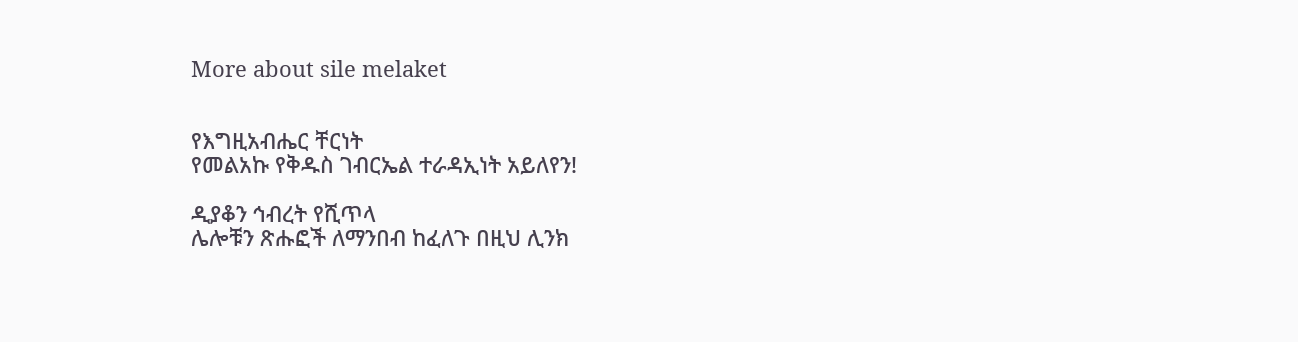More about sile melaket


የእግዚአብሔር ቸርነት
የመልአኩ የቅዱስ ገብርኤል ተራዳኢነት አይለየን!

ዲያቆን ኅብረት የሺጥላ
ሌሎቹን ጽሑፎች ለማንበብ ከፈለጉ በዚህ ሊንክ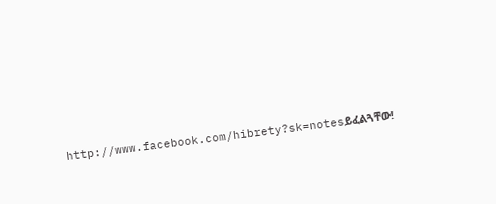http://www.facebook.com/hibrety?sk=notesይፈልጓቸው!